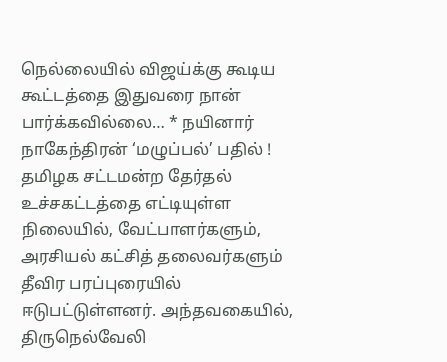நெல்லையில் விஜய்க்கு கூடிய கூட்டத்தை இதுவரை நான் பார்க்கவில்லை… * நயினார் நாகேந்திரன் ‘மழுப்பல்’ பதில் !
தமிழக சட்டமன்ற தேர்தல் உச்சகட்டத்தை எட்டியுள்ள நிலையில், வேட்பாளர்களும், அரசியல் கட்சித் தலைவர்களும் தீவிர பரப்புரையில் ஈடுபட்டுள்ளனர். அந்தவகையில், திருநெல்வேலி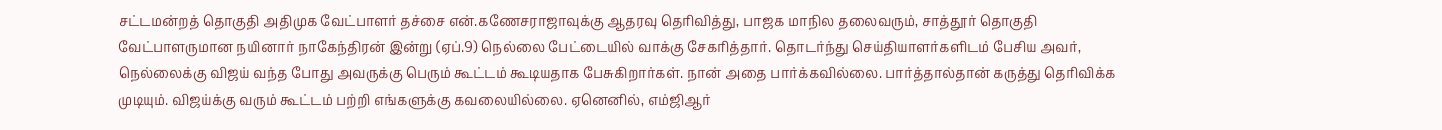சட்டமன்றத் தொகுதி அதிமுக வேட்பாளர் தச்சை என்.கணேசராஜாவுக்கு ஆதரவு தெரிவித்து, பாஜக மாநில தலைவரும், சாத்தூர் தொகுதி வேட்பாளருமான நயினார் நாகேந்திரன் இன்று (ஏப்.9) நெல்லை பேட்டையில் வாக்கு சேகரித்தார். தொடர்ந்து செய்தியாளர்களிடம் பேசிய அவர்,
நெல்லைக்கு விஜய் வந்த போது அவருக்கு பெரும் கூட்டம் கூடியதாக பேசுகிறார்கள். நான் அதை பார்க்கவில்லை. பார்த்தால்தான் கருத்து தெரிவிக்க முடியும். விஜய்க்கு வரும் கூட்டம் பற்றி எங்களுக்கு கவலையில்லை. ஏனெனில், எம்ஜிஆர்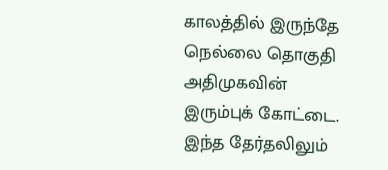காலத்தில் இருந்தே நெல்லை தொகுதி அதிமுகவின் இரும்புக் கோட்டை. இந்த தேர்தலிலும்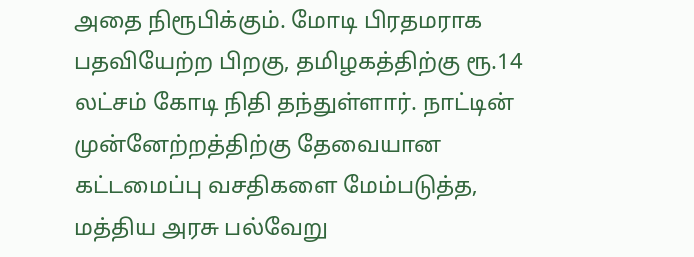அதை நிரூபிக்கும். மோடி பிரதமராக பதவியேற்ற பிறகு, தமிழகத்திற்கு ரூ.14 லட்சம் கோடி நிதி தந்துள்ளார். நாட்டின் முன்னேற்றத்திற்கு தேவையான கட்டமைப்பு வசதிகளை மேம்படுத்த, மத்திய அரசு பல்வேறு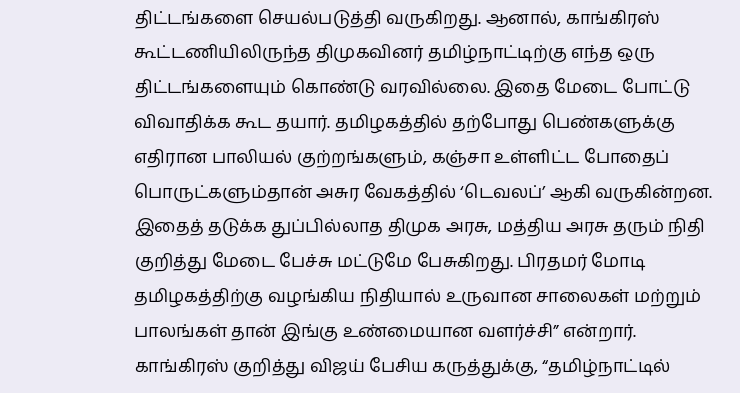திட்டங்களை செயல்படுத்தி வருகிறது. ஆனால், காங்கிரஸ் கூட்டணியிலிருந்த திமுகவினர் தமிழ்நாட்டிற்கு எந்த ஒரு திட்டங்களையும் கொண்டு வரவில்லை. இதை மேடை போட்டு விவாதிக்க கூட தயார். தமிழகத்தில் தற்போது பெண்களுக்கு எதிரான பாலியல் குற்றங்களும், கஞ்சா உள்ளிட்ட போதைப் பொருட்களும்தான் அசுர வேகத்தில் ‘டெவலப்’ ஆகி வருகின்றன. இதைத் தடுக்க துப்பில்லாத திமுக அரசு, மத்திய அரசு தரும் நிதி குறித்து மேடை பேச்சு மட்டுமே பேசுகிறது. பிரதமர் மோடி தமிழகத்திற்கு வழங்கிய நிதியால் உருவான சாலைகள் மற்றும் பாலங்கள் தான் இங்கு உண்மையான வளர்ச்சி” என்றார்.
காங்கிரஸ் குறித்து விஜய் பேசிய கருத்துக்கு, “தமிழ்நாட்டில்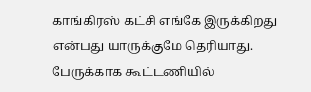காங்கிரஸ் கட்சி எங்கே இருக்கிறது என்பது யாருக்குமே தெரியாது. பேருக்காக கூட்டணியில்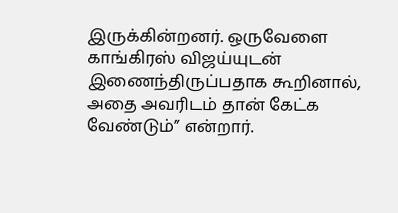இருக்கின்றனர். ஒருவேளை காங்கிரஸ் விஜய்யுடன் இணைந்திருப்பதாக கூறினால், அதை அவரிடம் தான் கேட்க வேண்டும்” என்றார்.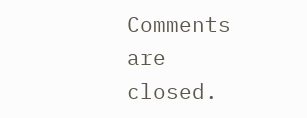Comments are closed.